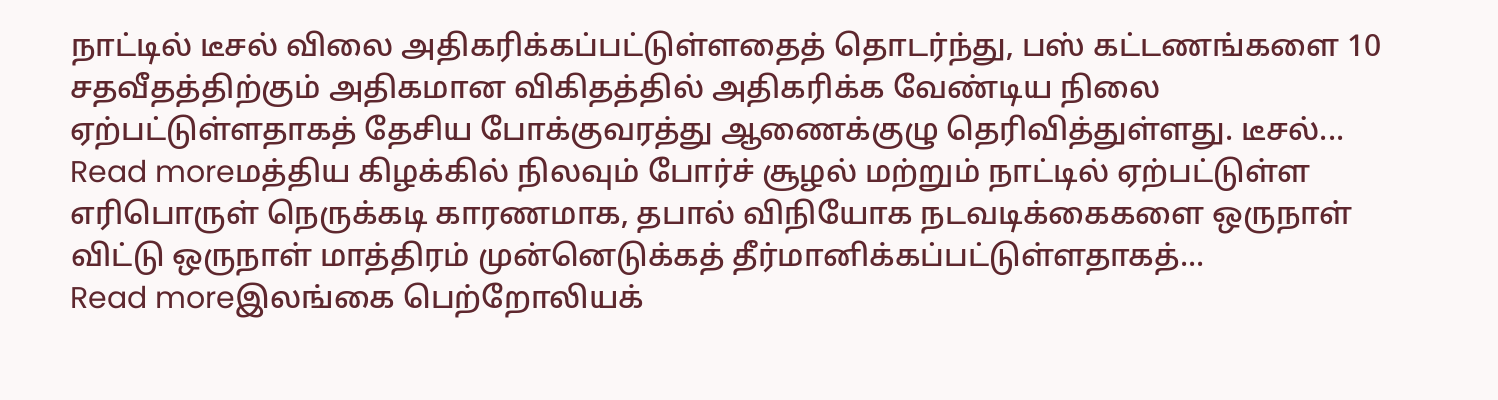நாட்டில் டீசல் விலை அதிகரிக்கப்பட்டுள்ளதைத் தொடர்ந்து, பஸ் கட்டணங்களை 10 சதவீதத்திற்கும் அதிகமான விகிதத்தில் அதிகரிக்க வேண்டிய நிலை ஏற்பட்டுள்ளதாகத் தேசிய போக்குவரத்து ஆணைக்குழு தெரிவித்துள்ளது. டீசல்...
Read moreமத்திய கிழக்கில் நிலவும் போர்ச் சூழல் மற்றும் நாட்டில் ஏற்பட்டுள்ள எரிபொருள் நெருக்கடி காரணமாக, தபால் விநியோக நடவடிக்கைகளை ஒருநாள் விட்டு ஒருநாள் மாத்திரம் முன்னெடுக்கத் தீர்மானிக்கப்பட்டுள்ளதாகத்...
Read moreஇலங்கை பெற்றோலியக்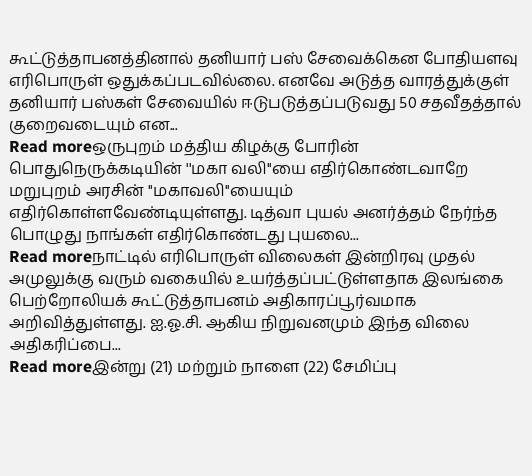கூட்டுத்தாபனத்தினால் தனியார் பஸ் சேவைக்கென போதியளவு எரிபொருள் ஒதுக்கப்படவில்லை. எனவே அடுத்த வாரத்துக்குள் தனியார் பஸ்கள் சேவையில் ஈடுபடுத்தப்படுவது 50 சதவீதத்தால் குறைவடையும் என...
Read moreஒருபுறம் மத்திய கிழக்கு போரின் பொதுநெருக்கடியின் ''மகா வலி''யை எதிர்கொண்டவாறே மறுபுறம் அரசின் ''மகாவலி''யையும் எதிர்கொள்ளவேண்டியுள்ளது. டித்வா புயல் அனர்த்தம் நேர்ந்த பொழுது நாங்கள் எதிர்கொண்டது புயலை...
Read moreநாட்டில் எரிபொருள் விலைகள் இன்றிரவு முதல் அமுலுக்கு வரும் வகையில் உயர்த்தப்பட்டுள்ளதாக இலங்கை பெற்றோலியக் கூட்டுத்தாபனம் அதிகாரப்பூர்வமாக அறிவித்துள்ளது. ஐ.ஓ.சி. ஆகிய நிறுவனமும் இந்த விலை அதிகரிப்பை...
Read moreஇன்று (21) மற்றும் நாளை (22) சேமிப்பு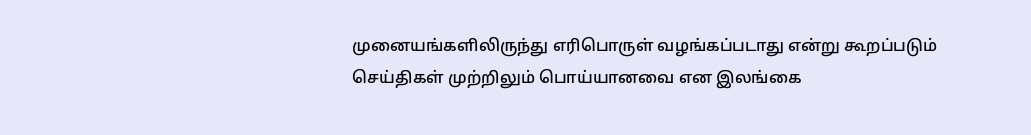முனையங்களிலிருந்து எரிபொருள் வழங்கப்படாது என்று கூறப்படும் செய்திகள் முற்றிலும் பொய்யானவை என இலங்கை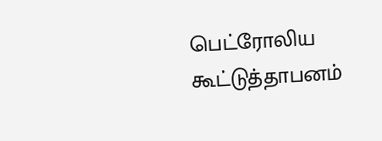பெட்ரோலிய கூட்டுத்தாபனம்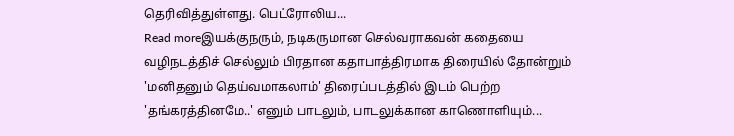தெரிவித்துள்ளது. பெட்ரோலிய...
Read moreஇயக்குநரும், நடிகருமான செல்வராகவன் கதையை வழிநடத்திச் செல்லும் பிரதான கதாபாத்திரமாக திரையில் தோன்றும் 'மனிதனும் தெய்வமாகலாம்' திரைப்படத்தில் இடம் பெற்ற 'தங்கரத்தினமே..' எனும் பாடலும், பாடலுக்கான காணொளியும்...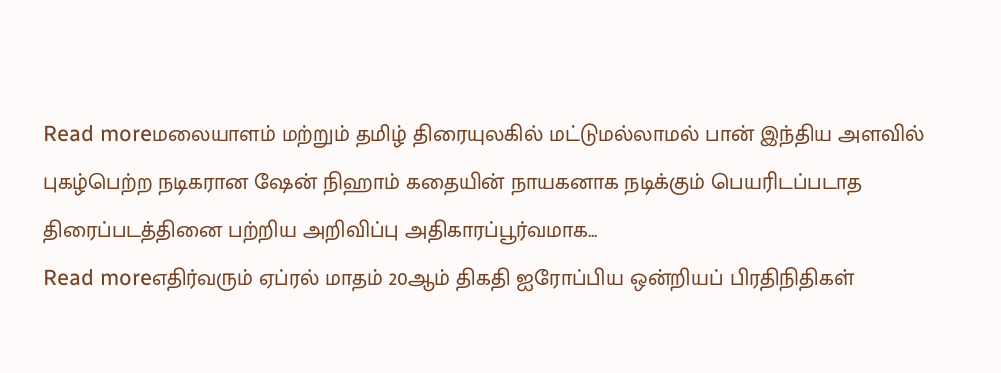Read moreமலையாளம் மற்றும் தமிழ் திரையுலகில் மட்டுமல்லாமல் பான் இந்திய அளவில் புகழ்பெற்ற நடிகரான ஷேன் நிஹாம் கதையின் நாயகனாக நடிக்கும் பெயரிடப்படாத திரைப்படத்தினை பற்றிய அறிவிப்பு அதிகாரப்பூர்வமாக...
Read moreஎதிர்வரும் ஏப்ரல் மாதம் 20ஆம் திகதி ஐரோப்பிய ஒன்றியப் பிரதிநிதிகள்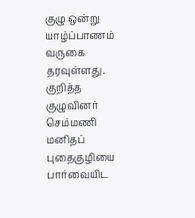குழு ஒன்று யாழ்ப்பாணம் வருகை தரவுள்ளது. குறித்த குழுவினர் செம்மணி மனிதப் புதைகுழியை பார்வையிட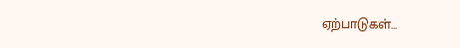ஏற்பாடுகள்...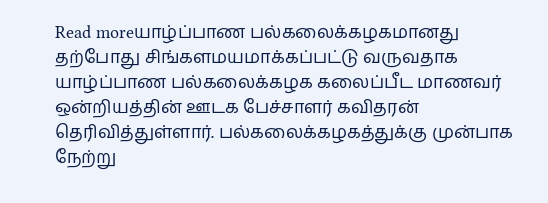Read moreயாழ்ப்பாண பல்கலைக்கழகமானது தற்போது சிங்களமயமாக்கப்பட்டு வருவதாக யாழ்ப்பாண பல்கலைக்கழக கலைப்பீட மாணவர் ஒன்றியத்தின் ஊடக பேச்சாளர் கவிதரன் தெரிவித்துள்ளார். பல்கலைக்கழகத்துக்கு முன்பாக நேற்று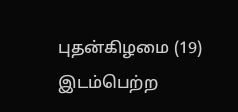புதன்கிழமை (19) இடம்பெற்ற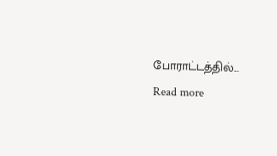போராட்டத்தில்...
Read more